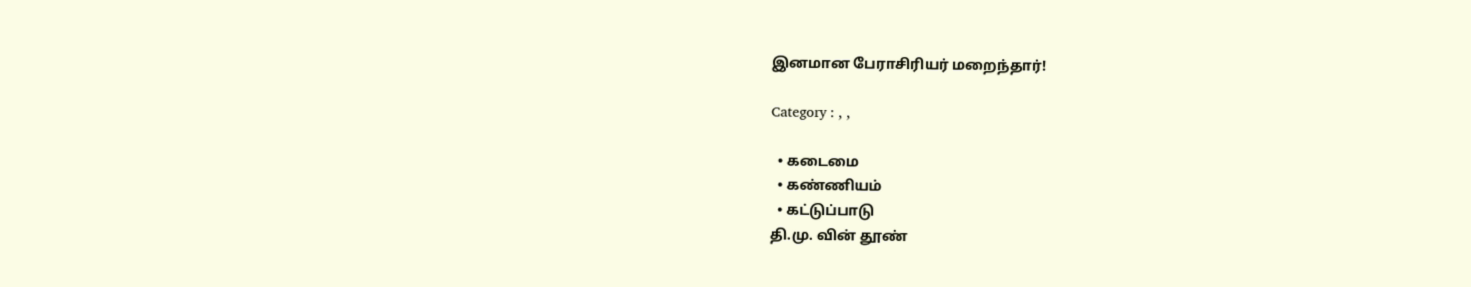இனமான பேராசிரியர் மறைந்தார்!

Category : , ,

  • கடைமை
  • கண்ணியம்
  • கட்டுப்பாடு
தி.மு. வின் தூண்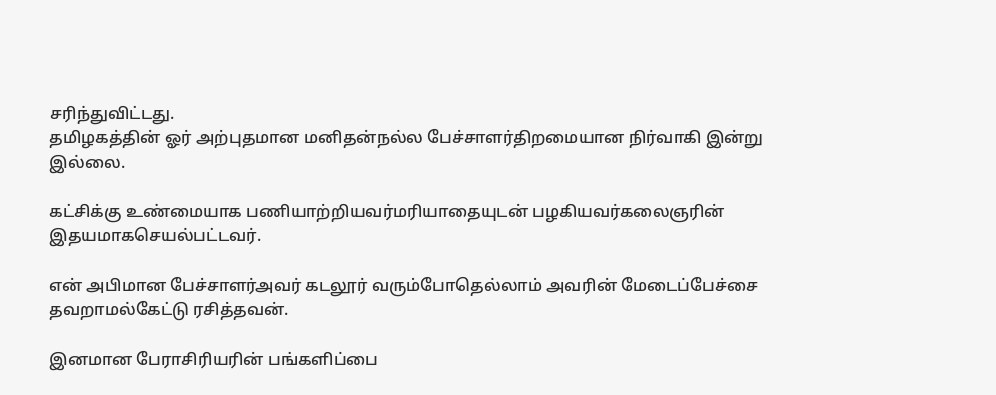சரிந்துவிட்டது.
தமிழகத்தின் ஓர் அற்புதமான மனிதன்நல்ல பேச்சாளர்திறமையான நிர்வாகி இன்று இல்லை.

கட்சிக்கு உண்மையாக பணியாற்றியவர்மரியாதையுடன் பழகியவர்கலைஞரின் இதயமாகசெயல்பட்டவர்.

என் அபிமான பேச்சாளர்அவர் கடலூர் வரும்போதெல்லாம் அவரின் மேடைப்பேச்சை தவறாமல்கேட்டு ரசித்தவன்.

இனமான பேராசிரியரின் பங்களிப்பை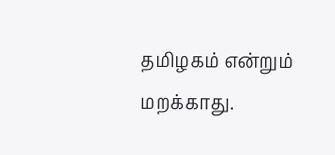தமிழகம் என்றும் மறக்காது.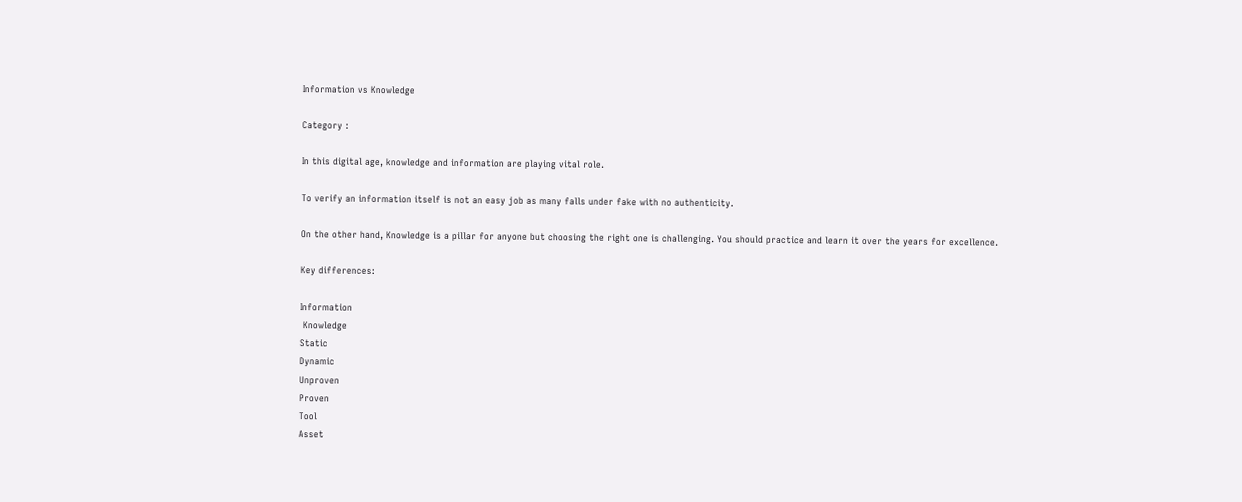Information vs Knowledge

Category :

In this digital age, knowledge and information are playing vital role.

To verify an information itself is not an easy job as many falls under fake with no authenticity.

On the other hand, Knowledge is a pillar for anyone but choosing the right one is challenging. You should practice and learn it over the years for excellence.

Key differences:

Information
 Knowledge
Static
Dynamic
Unproven
Proven
Tool
Asset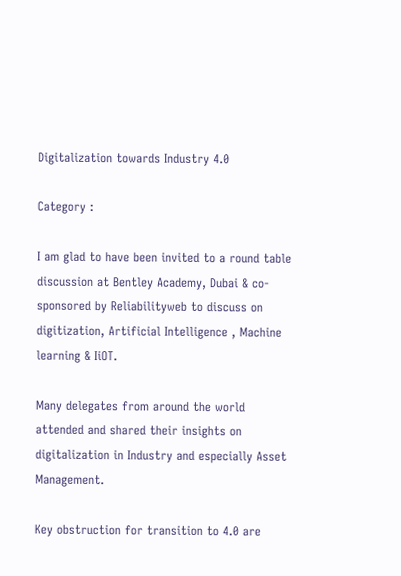Digitalization towards Industry 4.0

Category :

I am glad to have been invited to a round table discussion at Bentley Academy, Dubai & co-sponsored by Reliabilityweb to discuss on digitization, Artificial Intelligence , Machine learning & IiOT.

Many delegates from around the world attended and shared their insights on digitalization in Industry and especially Asset Management.

Key obstruction for transition to 4.0 are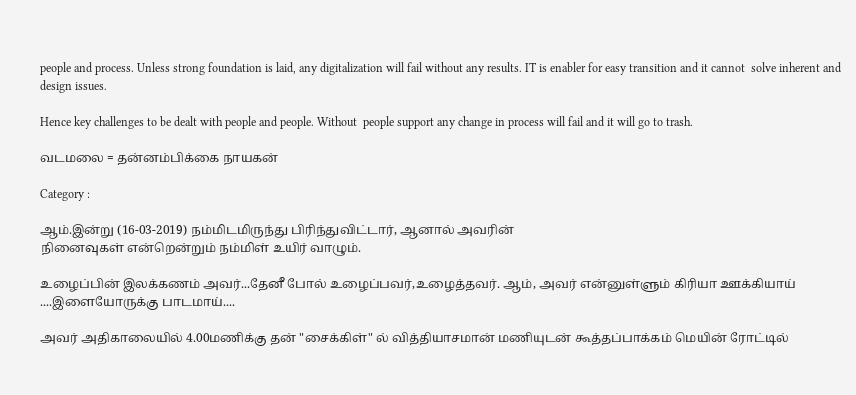people and process. Unless strong foundation is laid, any digitalization will fail without any results. IT is enabler for easy transition and it cannot  solve inherent and design issues.

Hence key challenges to be dealt with people and people. Without  people support any change in process will fail and it will go to trash.

வடமலை ‍= தன்னம்பிக்கை நாயகன்

Category :

ஆம்.இன்று (16-03-2019) நம்மிடமிருந்து பிரிந்துவிட்டார், ஆனால் அவரின்
நினைவுகள் என்றென்றும் நம்மிள் உயிர் வாழும்.

உழைப்பின் இலக்கணம் அவர்...தேனீ போல் உழைப்பவர்,உழைத்தவர். ஆம், அவர் என்னுள்ளும் கிரியா ஊக்கியாய் ....இளையோருக்கு பாடமாய்....

அவர் அதிகாலையில் 4.00மணிக்கு தன் "சைக்கிள்" ல் வித்தியாசமான் மணியுடன் கூத்தப்பாக்கம் மெயின் ரோட்டில்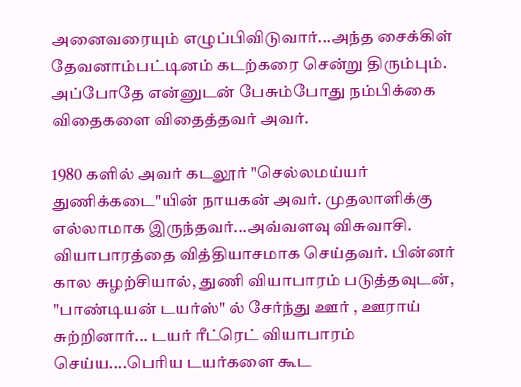அனைவரையும் எழுப்பிவிடுவார்...அந்த சைக்கிள் தேவனாம்பட்டினம் கடற்கரை சென்று திரும்பும். அப்போதே என்னுடன் பேசும்போது நம்பிக்கை விதைகளை விதைத்தவர் அவர்.

1980 களில் அவர் கடலூர் "செல்லமய்யர் துணிக்கடை"யின் நாயகன் அவர். முதலாளிக்கு எல்லாமாக இருந்தவர்...அவ்வளவு விசுவாசி.
வியாபாரத்தை வித்தியாசமாக செய்தவர். பின்னர் கால சுழற்சியால், துணி வியாபாரம் படுத்தவுடன், "பாண்டியன் டயர்ஸ்" ல் சேர்ந்து ஊர் , ஊராய் சுற்றினார்... டயர் ரீட்ரெட் வியாபாரம் செய்ய....பெரிய டயர்களை கூட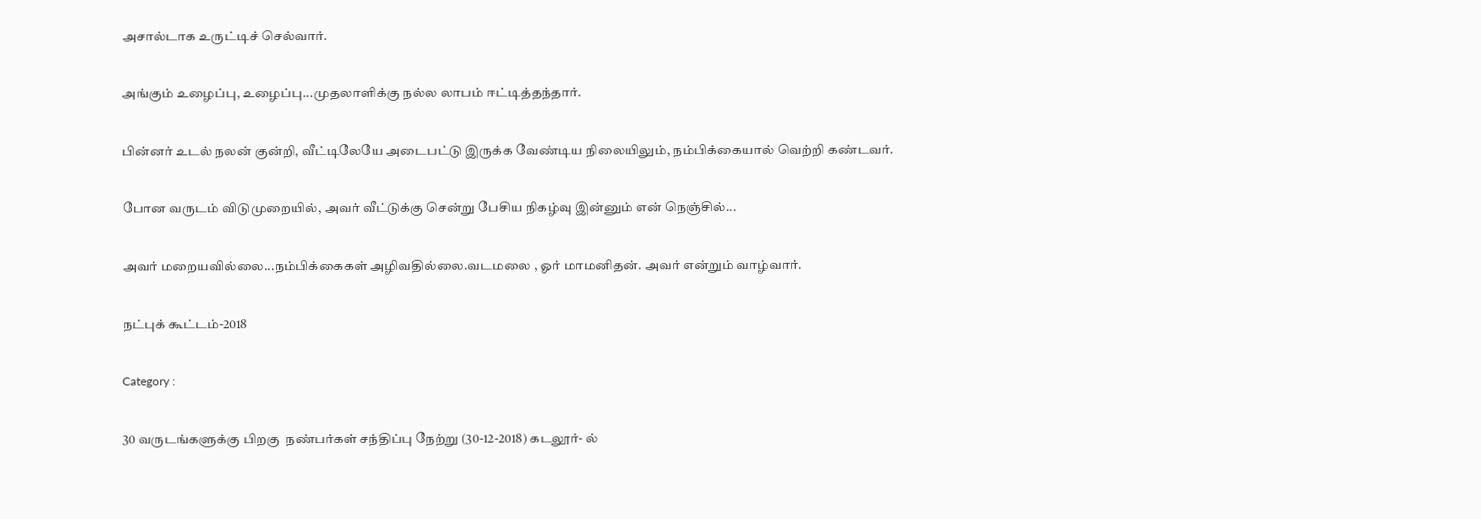அசால்டாக உருட்டிச் செல்வார்.

அங்கும் உழைப்பு, உழைப்பு...முதலாளிக்கு நல்ல லாபம் ஈட்டித்தந்தார்.

பின்னர் உடல் நலன் குன்றி, வீட்டிலேயே அடைபட்டு இருக்க வேண்டிய‌ நிலையிலும், நம்பிக்கையால் வெற்றி கண்டவர்.

போன வருடம் விடுமுறை‍யில், அவர் வீட்டுக்கு சென்று பேசிய நிகழ்வு இன்னும் என் நெஞ்சில்...

அவர் மறையவில்லை...நம்பிக்கைகள் அழிவதில்லை.வடமலை , ஓர் மாமனிதன். அவர் என்றும் வாழ்வார்.

நட்புக் கூட்டம்‍-2018

Category :

30 வருடங்களுக்கு பிறகு  நண்பர்கள் சந்திப்பு நேற்று (30-12-2018) கடலூர்‍- ல்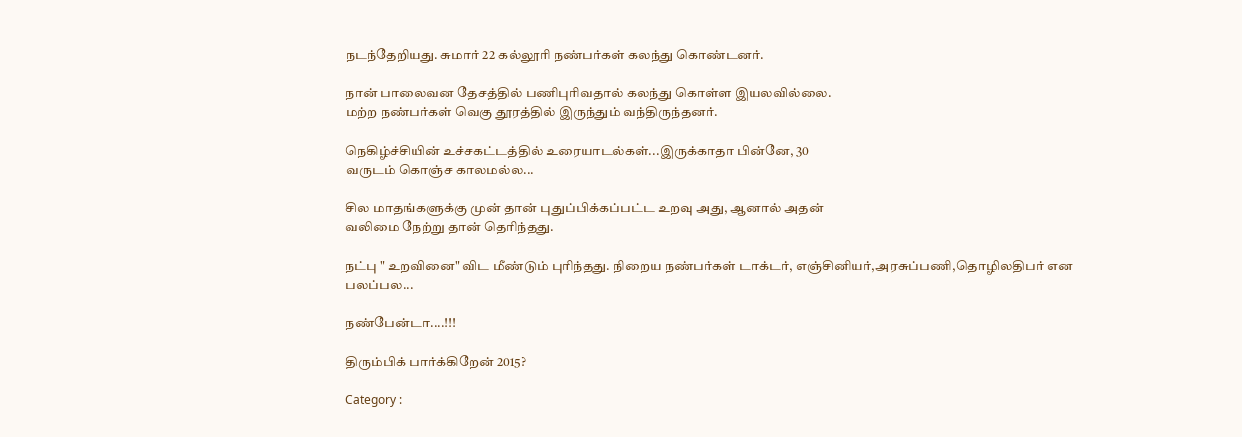நடந்தேறியது. சுமார் 22 கல்லூரி நண்பர்கள் கலந்து கொண்டனர்.

நான் பாலைவன தேசத்தில் பணிபுரிவதால் கலந்து கொள்ள இயலவில்லை.
மற்ற நண்பர்கள் வெகு தூரத்தில் இருந்தும் வந்திருந்தனர்.

நெகிழ்ச்சியின் உச்சகட்டத்தில் உரையாடல்கள்...இருக்காதா பின்னே, 30
வருடம் கொஞ்ச காலமல்ல...

சில மாதங்களுக்கு முன் தான் புதுப்பிக்கப்பட்ட உறவு அது, ஆனால் அதன்
வலிமை நேற்று தான் தெரிந்தது.

நட்பு " உறவினை" விட மீண்டும் புரிந்தது. நிறைய நண்பர்கள் டாக்டர், எஞ்சினியர்,அரசுப்பணி,தொழிலதிபர் என பலப்பல...

நண்பேன்டா....!!!

திரும்பிக் பார்க்கிறேன் 2015?

Category :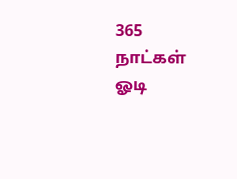365 நாட்கள் ஓடி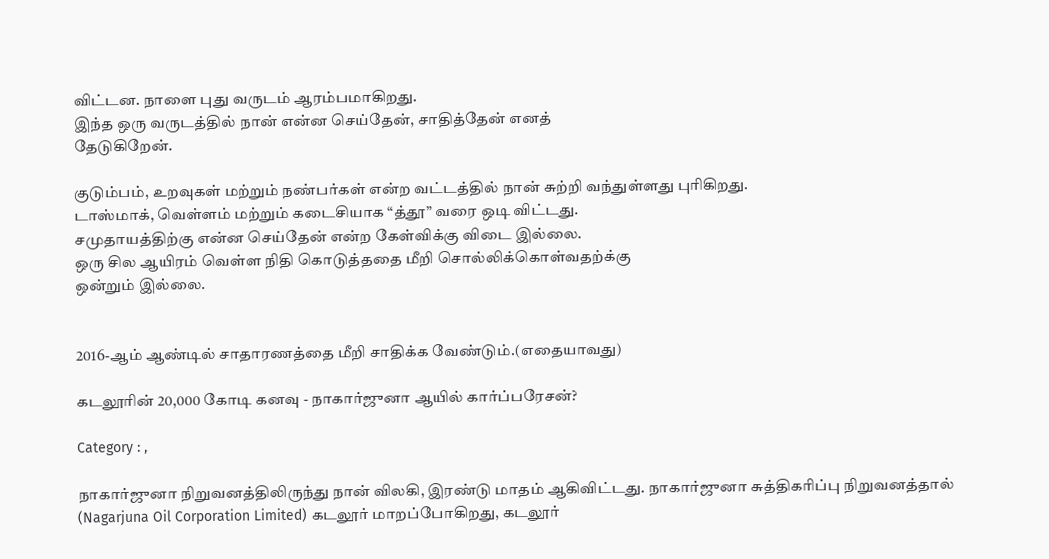விட்டன. நாளை புது வருடம் ஆரம்பமாகிறது.
இந்த ஒரு வருடத்தில் நான் என்ன செய்தேன், சாதித்தேன் எனத்
தேடுகிறேன்.

குடும்பம், உறவுகள் மற்றும் நண்பர்கள் என்ற வட்டத்தில் நான் சுற்றி வந்துள்ளது புரிகிறது.
டாஸ்மாக், வெள்ளம் மற்றும் கடைசியாக “த்தூ” வரை ஒடி விட்டது.
சமுதாயத்திற்கு என்ன செய்தேன் என்ற கேள்விக்கு விடை இல்லை.
ஒரு சில ஆயிரம் வெள்ள நிதி கொடுத்ததை மீறி சொல்லிக்கொள்வதற்க்கு
ஒன்றும் இல்லை.


2016-ஆம் ஆண்டில் சாதாரணத்தை மீறி சாதிக்க வேண்டும்.(எதையாவது)

கடலூரின் 20,000 கோடி கனவு - நாகார்ஜுனா ஆயில் கார்ப்பரேசன்?

Category : ,

நாகார்ஜுனா நிறுவனத்திலிருந்து நான் விலகி, இரண்டு மாதம் ஆகிவிட்டது. நாகார்ஜுனா சுத்திகரிப்பு நிறுவனத்தால் (Nagarjuna Oil Corporation Limited) கடலூர் மாறப்போகிறது, கடலூர்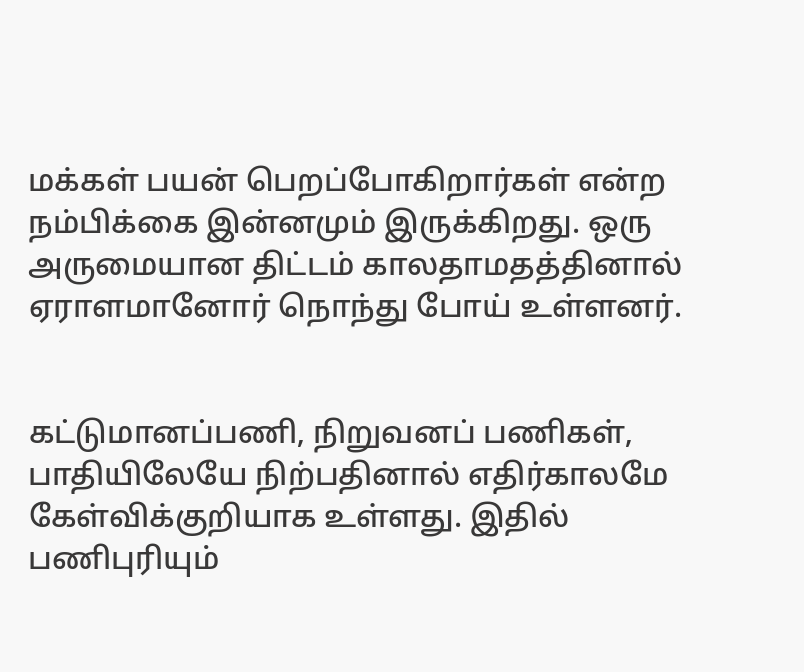மக்கள் பயன் பெறப்போகிறார்கள் என்ற நம்பிக்கை இன்னமும் இருக்கிறது. ஒரு அருமையான திட்டம் காலதாமதத்தினால்  ஏராளமானோர் நொந்து போய் உள்ளனர்.


கட்டுமானப்பணி, நிறுவனப் பணிகள், பாதியிலேயே நிற்பதினால் எதிர்காலமே கேள்விக்குறியாக உள்ளது. இதில் பணிபுரியும்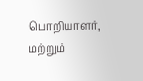பொறியாளர், மற்றும்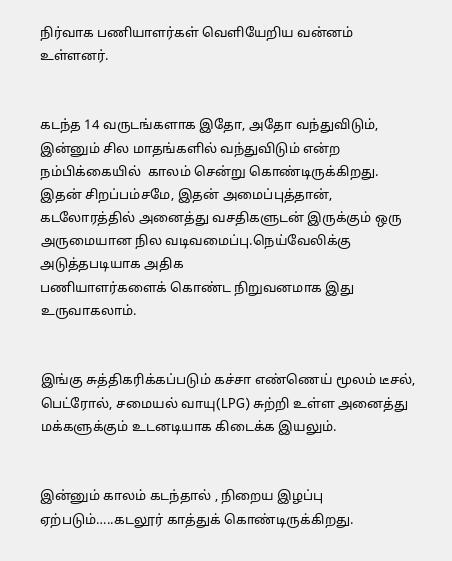நிர்வாக பணியாளர்கள் வெளியேறிய வன்னம் உள்ளனர்.


கடந்த 14 வருடங்களாக இதோ, அதோ வந்துவிடும், இன்னும் சில மாதங்களில் வந்துவிடும் என்ற நம்பிக்கையில்  காலம் சென்று கொண்டிருக்கிறது.
இதன் சிறப்பம்சமே, இதன் அமைப்புத்தான், கடலோரத்தில் அனைத்து வசதிகளுடன் இருக்கும் ஒரு அருமையான நில வடிவமைப்பு.நெய்வேலிக்கு அடுத்தபடியாக அதிக
பணியாளர்களைக் கொண்ட நிறுவனமாக இது உருவாகலாம்.


இங்கு சுத்திகரிக்கப்படும் கச்சா எண்ணெய் மூலம் டீசல், பெட்ரோல், சமையல் வாயு(LPG) சுற்றி உள்ள அனைத்து மக்களுக்கும் உடனடியாக கிடைக்க இயலும்.


இன்னும் காலம் கடந்தால் , நிறைய இழப்பு ஏற்படும்…..கடலூர் காத்துக் கொண்டிருக்கிறது.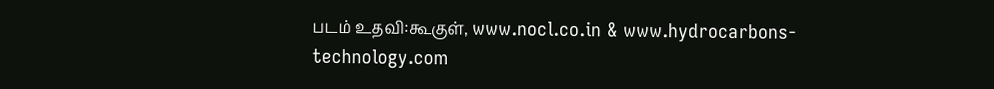படம் உதவி:கூகுள், www.nocl.co.in & www.hydrocarbons-technology.com